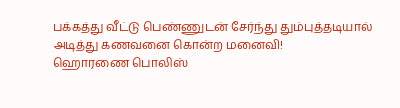பக்கத்து வீட்டு பெண்ணுடன் சேர்ந்து தும்புத்தடியால் அடித்து கணவனை கொன்ற மனைவி!
ஹொரணை பொலிஸ்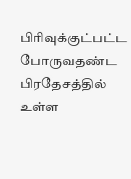பிரிவுக்குட்பட்ட போருவதண்ட பிரதேசத்தில் உள்ள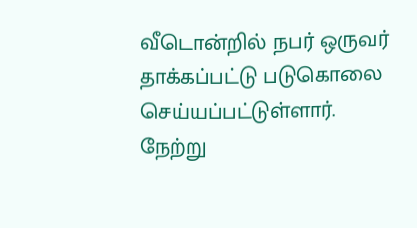வீடொன்றில் நபர் ஒருவர் தாக்கப்பட்டு படுகொலை செய்யப்பட்டுள்ளார்.
நேற்று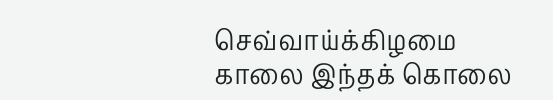செவ்வாய்க்கிழமை காலை இந்தக் கொலை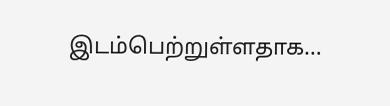இடம்பெற்றுள்ளதாக…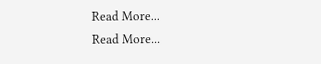Read More...
Read More...